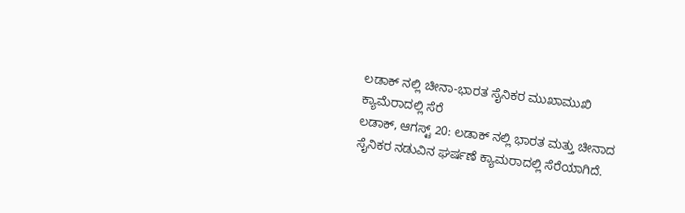ಲಡಾಕ್ ನಲ್ಲಿ ಚೀನಾ-ಭಾರತ ಸೈನಿಕರ ಮುಖಾಮುಖಿ ಕ್ಯಾಮೆರಾದಲ್ಲಿ ಸೆರೆ
ಲಡಾಕ್, ಆಗಸ್ಟ್ 20: ಲಡಾಕ್ ನಲ್ಲಿ ಭಾರತ ಮತ್ತು ಚೀನಾದ ಸೈನಿಕರ ನಡುವಿನ ಘರ್ಷಣೆ ಕ್ಯಾಮರಾದಲ್ಲಿ ಸೆರೆಯಾಗಿದೆ.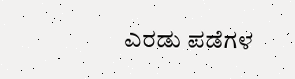ಎರಡು ಪಡೆಗಳ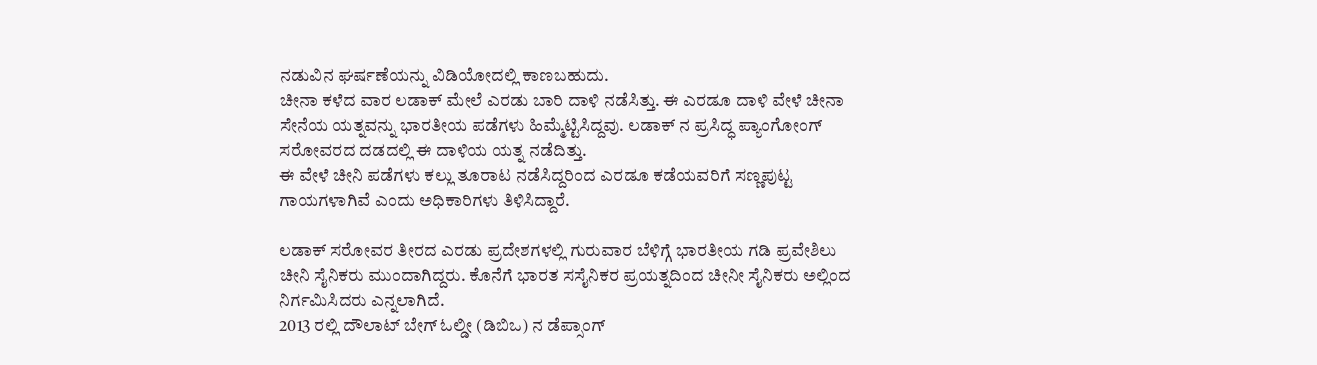ನಡುವಿನ ಘರ್ಷಣೆಯನ್ನು ವಿಡಿಯೋದಲ್ಲಿ ಕಾಣಬಹುದು.
ಚೀನಾ ಕಳೆದ ವಾರ ಲಡಾಕ್ ಮೇಲೆ ಎರಡು ಬಾರಿ ದಾಳಿ ನಡೆಸಿತ್ತು. ಈ ಎರಡೂ ದಾಳಿ ವೇಳೆ ಚೀನಾ ಸೇನೆಯ ಯತ್ನವನ್ನು ಭಾರತೀಯ ಪಡೆಗಳು ಹಿಮ್ಮೆಟ್ಟಿಸಿದ್ದವು. ಲಡಾಕ್ ನ ಪ್ರಸಿದ್ಧ ಪ್ಯಾಂಗೋಂಗ್ ಸರೋವರದ ದಡದಲ್ಲಿ ಈ ದಾಳಿಯ ಯತ್ನ ನಡೆದಿತ್ತು.
ಈ ವೇಳೆ ಚೀನಿ ಪಡೆಗಳು ಕಲ್ಲು ತೂರಾಟ ನಡೆಸಿದ್ದರಿಂದ ಎರಡೂ ಕಡೆಯವರಿಗೆ ಸಣ್ಣಪುಟ್ಟ ಗಾಯಗಳಾಗಿವೆ ಎಂದು ಅಧಿಕಾರಿಗಳು ತಿಳಿಸಿದ್ದಾರೆ.

ಲಡಾಕ್ ಸರೋವರ ತೀರದ ಎರಡು ಪ್ರದೇಶಗಳಲ್ಲಿ ಗುರುವಾರ ಬೆಳಿಗ್ಗೆ ಭಾರತೀಯ ಗಡಿ ಪ್ರವೇಶಿಲು ಚೀನಿ ಸೈನಿಕರು ಮುಂದಾಗಿದ್ದರು. ಕೊನೆಗೆ ಭಾರತ ಸಸೈನಿಕರ ಪ್ರಯತ್ನದಿಂದ ಚೀನೀ ಸೈನಿಕರು ಅಲ್ಲಿಂದ ನಿರ್ಗಮಿಸಿದರು ಎನ್ನಲಾಗಿದೆ.
2013 ರಲ್ಲಿ ದೌಲಾಟ್ ಬೇಗ್ ಓಲ್ಡೀ (ಡಿಬಿಒ) ನ ಡೆಪ್ಸಾಂಗ್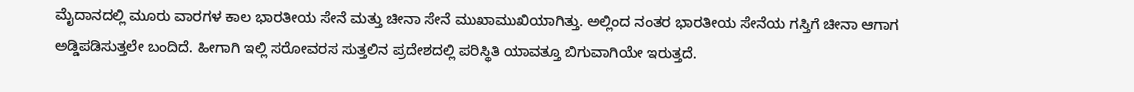ಮೈದಾನದಲ್ಲಿ ಮೂರು ವಾರಗಳ ಕಾಲ ಭಾರತೀಯ ಸೇನೆ ಮತ್ತು ಚೀನಾ ಸೇನೆ ಮುಖಾಮುಖಿಯಾಗಿತ್ತು. ಅಲ್ಲಿಂದ ನಂತರ ಭಾರತೀಯ ಸೇನೆಯ ಗಸ್ತಿಗೆ ಚೀನಾ ಆಗಾಗ ಅಡ್ಡಿಪಡಿಸುತ್ತಲೇ ಬಂದಿದೆ. ಹೀಗಾಗಿ ಇಲ್ಲಿ ಸರೋವರಸ ಸುತ್ತಲಿನ ಪ್ರದೇಶದಲ್ಲಿ ಪರಿಸ್ಥಿತಿ ಯಾವತ್ತೂ ಬಿಗುವಾಗಿಯೇ ಇರುತ್ತದೆ.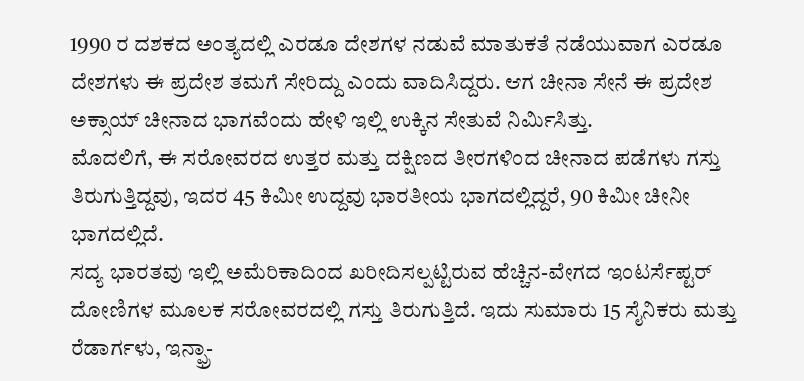1990 ರ ದಶಕದ ಅಂತ್ಯದಲ್ಲಿ ಎರಡೂ ದೇಶಗಳ ನಡುವೆ ಮಾತುಕತೆ ನಡೆಯುವಾಗ ಎರಡೂ ದೇಶಗಳು ಈ ಪ್ರದೇಶ ತಮಗೆ ಸೇರಿದ್ದು ಎಂದು ವಾದಿಸಿದ್ದರು. ಆಗ ಚೀನಾ ಸೇನೆ ಈ ಪ್ರದೇಶ ಅಕ್ಸಾಯ್ ಚೀನಾದ ಭಾಗವೆಂದು ಹೇಳಿ ಇಲ್ಲಿ ಉಕ್ಕಿನ ಸೇತುವೆ ನಿರ್ಮಿಸಿತ್ತು.
ಮೊದಲಿಗೆ, ಈ ಸರೋವರದ ಉತ್ತರ ಮತ್ತು ದಕ್ಷಿಣದ ತೀರಗಳಿಂದ ಚೀನಾದ ಪಡೆಗಳು ಗಸ್ತು ತಿರುಗುತ್ತಿದ್ದವು, ಇದರ 45 ಕಿಮೀ ಉದ್ದವು ಭಾರತೀಯ ಭಾಗದಲ್ಲಿದ್ದರೆ, 90 ಕಿಮೀ ಚೀನೀ ಭಾಗದಲ್ಲಿದೆ.
ಸದ್ಯ ಭಾರತವು ಇಲ್ಲಿ ಅಮೆರಿಕಾದಿಂದ ಖರೀದಿಸಲ್ಪಟ್ಟಿರುವ ಹೆಚ್ಚಿನ-ವೇಗದ ಇಂಟರ್ಸೆಪ್ಟರ್ ದೋಣಿಗಳ ಮೂಲಕ ಸರೋವರದಲ್ಲಿ ಗಸ್ತು ತಿರುಗುತ್ತಿದೆ. ಇದು ಸುಮಾರು 15 ಸೈನಿಕರು ಮತ್ತು ರೆಡಾರ್ಗಳು, ಇನ್ಫ್ರಾ-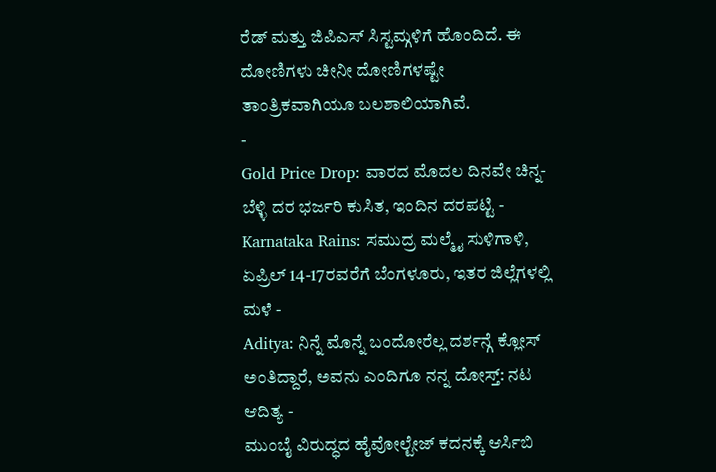ರೆಡ್ ಮತ್ತು ಜಿಪಿಎಸ್ ಸಿಸ್ಟಮ್ಗಳಿಗೆ ಹೊಂದಿದೆ. ಈ ದೋಣಿಗಳು ಚೀನೀ ದೋಣಿಗಳಷ್ಟೇ ತಾಂತ್ರಿಕವಾಗಿಯೂ ಬಲಶಾಲಿಯಾಗಿವೆ.
-
Gold Price Drop: ವಾರದ ಮೊದಲ ದಿನವೇ ಚಿನ್ನ-ಬೆಳ್ಳಿ ದರ ಭರ್ಜರಿ ಕುಸಿತ, ಇಂದಿನ ದರಪಟ್ಟಿ -
Karnataka Rains: ಸಮುದ್ರ ಮಲ್ಮೈ ಸುಳಿಗಾಳಿ, ಏಪ್ರಿಲ್ 14-17ರವರೆಗೆ ಬೆಂಗಳೂರು, ಇತರ ಜಿಲ್ಲೆಗಳಲ್ಲಿ ಮಳೆ -
Aditya: ನಿನ್ನೆ ಮೊನ್ನೆ ಬಂದೋರೆಲ್ಲ ದರ್ಶನ್ಗೆ ಕ್ಲೋಸ್ ಅಂತಿದ್ದಾರೆ, ಅವನು ಎಂದಿಗೂ ನನ್ನ ದೋಸ್ತ್: ನಟ ಆದಿತ್ಯ -
ಮುಂಬೈ ವಿರುದ್ಧದ ಹೈವೋಲ್ಟೇಜ್ ಕದನಕ್ಕೆ ಆರ್ಸಿಬಿ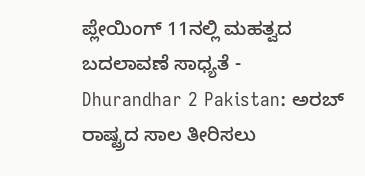ಪ್ಲೇಯಿಂಗ್ 11ನಲ್ಲಿ ಮಹತ್ವದ ಬದಲಾವಣೆ ಸಾಧ್ಯತೆ -
Dhurandhar 2 Pakistan: ಅರಬ್ ರಾಷ್ಟ್ರದ ಸಾಲ ತೀರಿಸಲು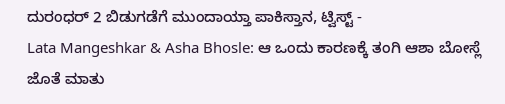ದುರಂಧರ್ 2 ಬಿಡುಗಡೆಗೆ ಮುಂದಾಯ್ತಾ ಪಾಕಿಸ್ತಾನ, ಟ್ವಿಸ್ಟ್ -
Lata Mangeshkar & Asha Bhosle: ಆ ಒಂದು ಕಾರಣಕ್ಕೆ ತಂಗಿ ಆಶಾ ಬೋಸ್ಲೆ ಜೊತೆ ಮಾತು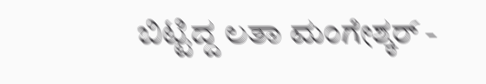ಬಿಟ್ಟಿದ್ದ ಲತಾ ಮಂಗೇಶ್ಕರ್ -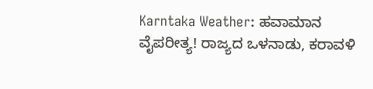Karntaka Weather: ಹವಾಮಾನ ವೈಪರೀತ್ಯ! ರಾಜ್ಯದ ಒಳನಾಡು, ಕರಾವಳಿ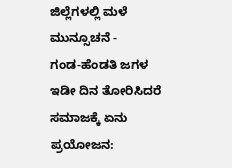ಜಿಲ್ಲೆಗಳಲ್ಲಿ ಮಳೆ ಮುನ್ಸೂಚನೆ -
ಗಂಡ-ಹೆಂಡತಿ ಜಗಳ ಇಡೀ ದಿನ ತೋರಿಸಿದರೆ ಸಮಾಜಕ್ಕೆ ಏನು ಪ್ರಯೋಜನ: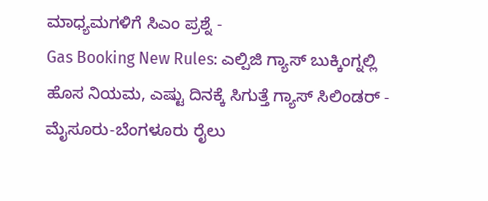ಮಾಧ್ಯಮಗಳಿಗೆ ಸಿಎಂ ಪ್ರಶ್ನೆ -
Gas Booking New Rules: ಎಲ್ಪಿಜಿ ಗ್ಯಾಸ್ ಬುಕ್ಕಿಂಗ್ನಲ್ಲಿ ಹೊಸ ನಿಯಮ, ಎಷ್ಟು ದಿನಕ್ಕೆ ಸಿಗುತ್ತೆ ಗ್ಯಾಸ್ ಸಿಲಿಂಡರ್ -
ಮೈಸೂರು-ಬೆಂಗಳೂರು ರೈಲು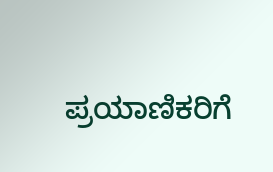ಪ್ರಯಾಣಿಕರಿಗೆ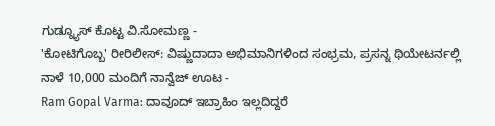ಗುಡ್ನ್ಯೂಸ್ ಕೊಟ್ಟ ವಿ.ಸೋಮಣ್ಣ -
'ಕೋಟಿಗೊಬ್ಬ' ರೀರಿಲೀಸ್: ವಿಷ್ಣುದಾದಾ ಅಭಿಮಾನಿಗಳಿಂದ ಸಂಭ್ರಮ, ಪ್ರಸನ್ನ ಥಿಯೇಟರ್ನಲ್ಲಿ ನಾಳೆ 10,000 ಮಂದಿಗೆ ನಾನ್ವೆಜ್ ಊಟ -
Ram Gopal Varma: ದಾವೂದ್ ಇಬ್ರಾಹಿಂ ಇಲ್ಲದಿದ್ದರೆ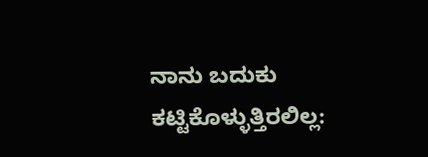ನಾನು ಬದುಕು ಕಟ್ಟಿಕೊಳ್ಳುತ್ತಿರಲಿಲ್ಲ: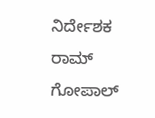ನಿರ್ದೇಶಕ ರಾಮ್ ಗೋಪಾಲ್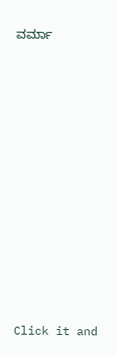ವರ್ಮಾ












Click it and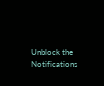Unblock the Notifications